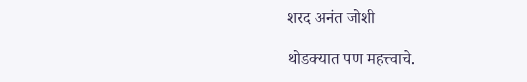शरद अनंत जोशी

थोडक्यात पण महत्त्वाचे.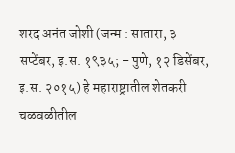शरद अनंत जोशी (जन्म : सातारा, ३ सप्टेंबर, इ.स. १९३५; - पुणे, १२ डिसेंबर, इ.स. २०१५) हे महाराष्ट्रातील शेतकरी चळवळीतील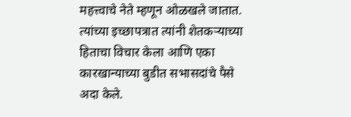महत्त्वाचे नेते म्हणून ओळखले जातात. त्यांच्या इच्छापत्रात त्यांनी शेतकऱ्याच्या हिताचा विचार केला आणि एका कारखान्याच्या बुडीत सभासदांचे पैसे अदा केले.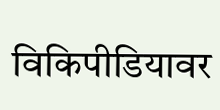विकिपीडियावर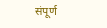संपूर्ण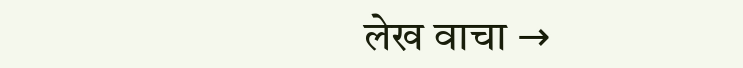लेख वाचा →